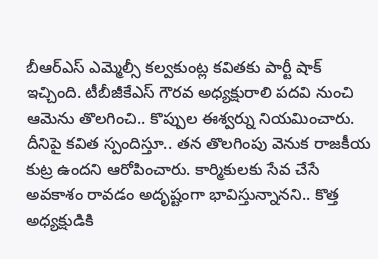బీఆర్ఎస్ ఎమ్మెల్సీ కల్వకుంట్ల కవితకు పార్టీ షాక్ ఇచ్చింది. టీబీజీకేఎస్ గౌరవ అధ్యక్షురాలి పదవి నుంచి ఆమెను తొలగించి.. కొప్పుల ఈశ్వర్ను నియమించారు. దీనిపై కవిత స్పందిస్తూ.. తన తొలగింపు వెనుక రాజకీయ కుట్ర ఉందని ఆరోపించారు. కార్మికులకు సేవ చేసే అవకాశం రావడం అదృష్టంగా భావిస్తున్నానని.. కొత్త అధ్యక్షుడికి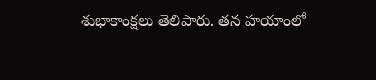శుభాకాంక్షలు తెలిపారు. తన హయాంలో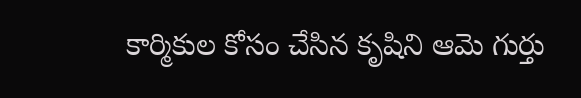కార్మికుల కోసం చేసిన కృషిని ఆమె గుర్తు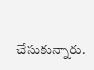చేసుకున్నారు.